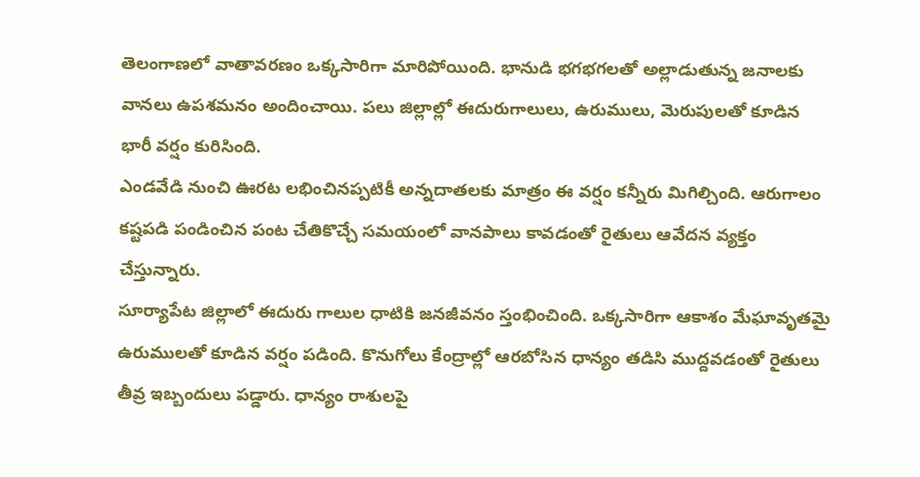తెలంగాణలో వాతావరణం ఒక్కసారిగా మారిపోయింది. భానుడి భగభగలతో అల్లాడుతున్న జనాలకు వానలు ఉపశమనం అందించాయి. పలు జిల్లాల్లో ఈదురుగాలులు, ఉరుములు, మెరుపులతో కూడిన భారీ వర్షం కురిసింది.
ఎండవేడి నుంచి ఊరట లభించినప్పటికీ అన్నదాతలకు మాత్రం ఈ వర్షం కన్నీరు మిగిల్చింది. ఆరుగాలం కష్టపడి పండించిన పంట చేతికొచ్చే సమయంలో వానపాలు కావడంతో రైతులు ఆవేదన వ్యక్తం చేస్తున్నారు.
సూర్యాపేట జిల్లాలో ఈదురు గాలుల ధాటికి జనజీవనం స్తంభించింది. ఒక్కసారిగా ఆకాశం మేఘావృతమై ఉరుములతో కూడిన వర్షం పడింది. కొనుగోలు కేంద్రాల్లో ఆరబోసిన ధాన్యం తడిసి ముద్దవడంతో రైతులు తీవ్ర ఇబ్బందులు పడ్డారు. ధాన్యం రాశులపై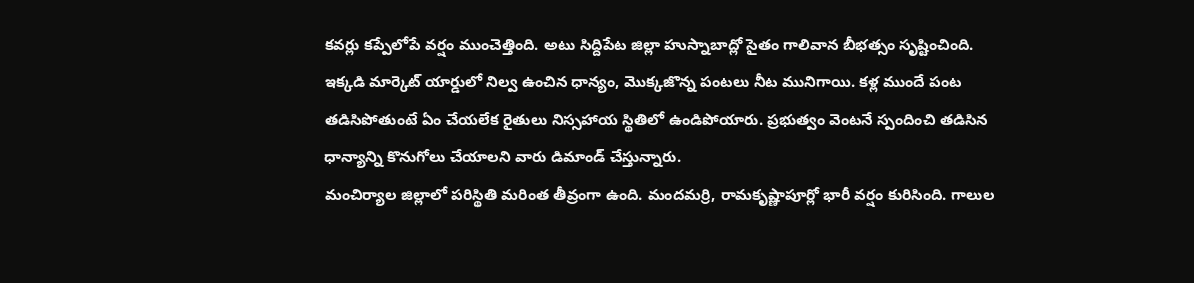కవర్లు కప్పేలోపే వర్షం ముంచెత్తింది. అటు సిద్దిపేట జిల్లా హుస్నాబాద్లో సైతం గాలివాన బీభత్సం సృష్టించింది. ఇక్కడి మార్కెట్ యార్డులో నిల్వ ఉంచిన ధాన్యం, మొక్కజొన్న పంటలు నీట మునిగాయి. కళ్ల ముందే పంట తడిసిపోతుంటే ఏం చేయలేక రైతులు నిస్సహాయ స్థితిలో ఉండిపోయారు. ప్రభుత్వం వెంటనే స్పందించి తడిసిన ధాన్యాన్ని కొనుగోలు చేయాలని వారు డిమాండ్ చేస్తున్నారు.
మంచిర్యాల జిల్లాలో పరిస్థితి మరింత తీవ్రంగా ఉంది. మందమర్రి, రామకృష్ణాపూర్లో భారీ వర్షం కురిసింది. గాలుల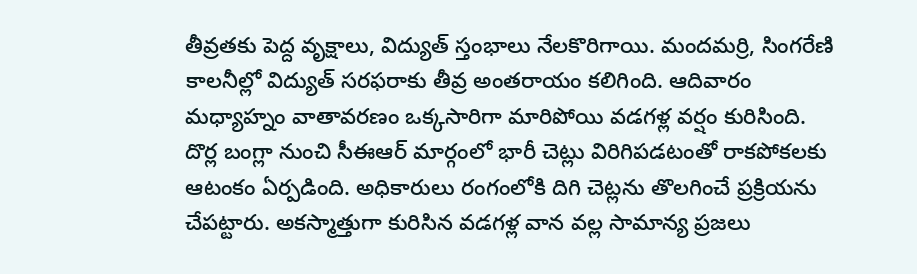తీవ్రతకు పెద్ద వృక్షాలు, విద్యుత్ స్తంభాలు నేలకొరిగాయి. మందమర్రి, సింగరేణి కాలనీల్లో విద్యుత్ సరఫరాకు తీవ్ర అంతరాయం కలిగింది. ఆదివారం మధ్యాహ్నం వాతావరణం ఒక్కసారిగా మారిపోయి వడగళ్ల వర్షం కురిసింది. దొర్ల బంగ్లా నుంచి సీఈఆర్ మార్గంలో భారీ చెట్లు విరిగిపడటంతో రాకపోకలకు ఆటంకం ఏర్పడింది. అధికారులు రంగంలోకి దిగి చెట్లను తొలగించే ప్రక్రియను చేపట్టారు. అకస్మాత్తుగా కురిసిన వడగళ్ల వాన వల్ల సామాన్య ప్రజలు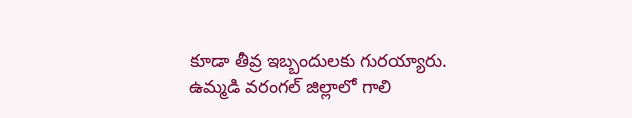కూడా తీవ్ర ఇబ్బందులకు గురయ్యారు.
ఉమ్మడి వరంగల్ జిల్లాలో గాలి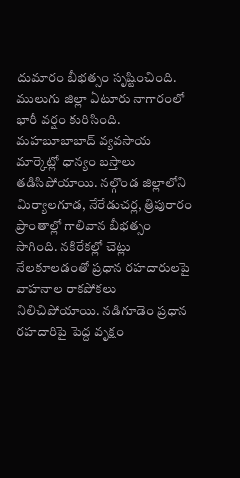దుమారం బీభత్సం సృష్టించింది. ములుగు జిల్లా ఏటూరు నాగారంలో భారీ వర్షం కురిసింది. మహబూబాబాద్ వ్యవసాయ మార్కెట్లో ధాన్యం బస్తాలు తడిసిపోయాయి. నల్గొండ జిల్లాలోని మిర్యాలగూడ, నేరేడుచర్ల, త్రిపురారం ప్రాంతాల్లో గాలివాన బీభత్సం సాగింది. నకిరేకల్లో చెట్లు నేలకూలడంతో ప్రధాన రహదారులపై వాహనాల రాకపోకలు నిలిచిపోయాయి. నడిగూడెం ప్రధాన రహదారిపై పెద్ద వృక్షం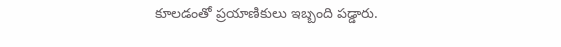కూలడంతో ప్రయాణికులు ఇబ్బంది పడ్డారు.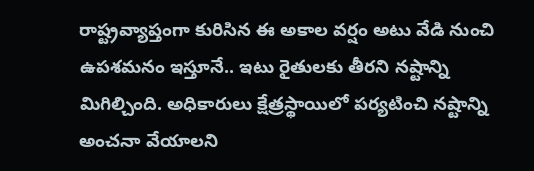రాష్ట్రవ్యాప్తంగా కురిసిన ఈ అకాల వర్షం అటు వేడి నుంచి ఉపశమనం ఇస్తూనే.. ఇటు రైతులకు తీరని నష్టాన్ని మిగిల్చింది. అధికారులు క్షేత్రస్థాయిలో పర్యటించి నష్టాన్ని అంచనా వేయాలని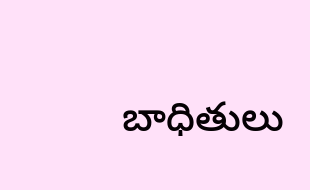బాధితులు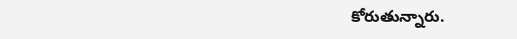కోరుతున్నారు.